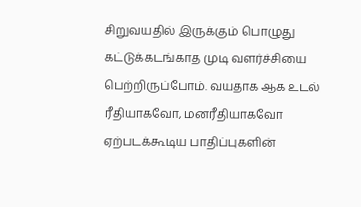சிறுவயதில் இருக்கும் பொழுது கட்டுக்கடங்காத முடி வளர்ச்சியை பெற்றிருப்போம். வயதாக ஆக உடல் ரீதியாகவோ, மனரீதியாகவோ ஏற்படக்கூடிய பாதிப்புகளின்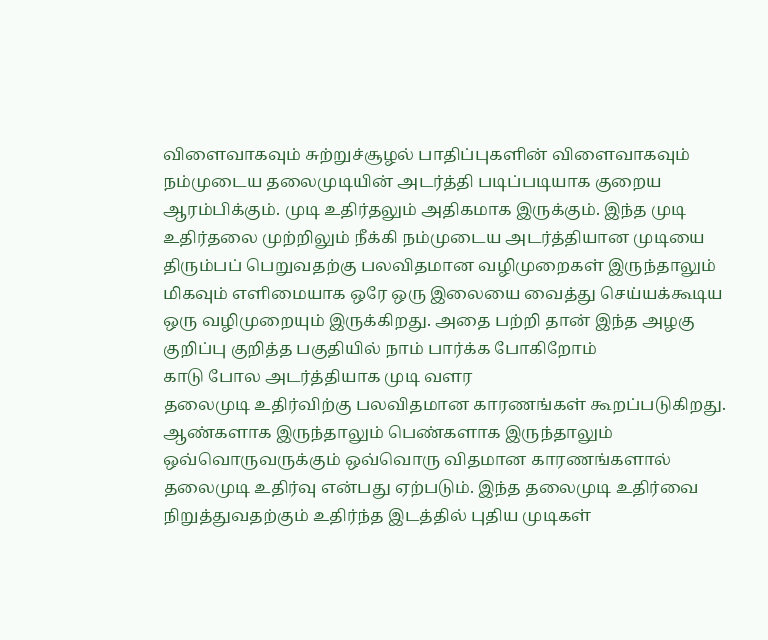விளைவாகவும் சுற்றுச்சூழல் பாதிப்புகளின் விளைவாகவும் நம்முடைய தலைமுடியின் அடர்த்தி படிப்படியாக குறைய ஆரம்பிக்கும். முடி உதிர்தலும் அதிகமாக இருக்கும். இந்த முடி உதிர்தலை முற்றிலும் நீக்கி நம்முடைய அடர்த்தியான முடியை திரும்பப் பெறுவதற்கு பலவிதமான வழிமுறைகள் இருந்தாலும் மிகவும் எளிமையாக ஒரே ஒரு இலையை வைத்து செய்யக்கூடிய ஒரு வழிமுறையும் இருக்கிறது. அதை பற்றி தான் இந்த அழகு குறிப்பு குறித்த பகுதியில் நாம் பார்க்க போகிறோம்
காடு போல அடர்த்தியாக முடி வளர
தலைமுடி உதிர்விற்கு பலவிதமான காரணங்கள் கூறப்படுகிறது. ஆண்களாக இருந்தாலும் பெண்களாக இருந்தாலும் ஒவ்வொருவருக்கும் ஒவ்வொரு விதமான காரணங்களால் தலைமுடி உதிர்வு என்பது ஏற்படும். இந்த தலைமுடி உதிர்வை நிறுத்துவதற்கும் உதிர்ந்த இடத்தில் புதிய முடிகள்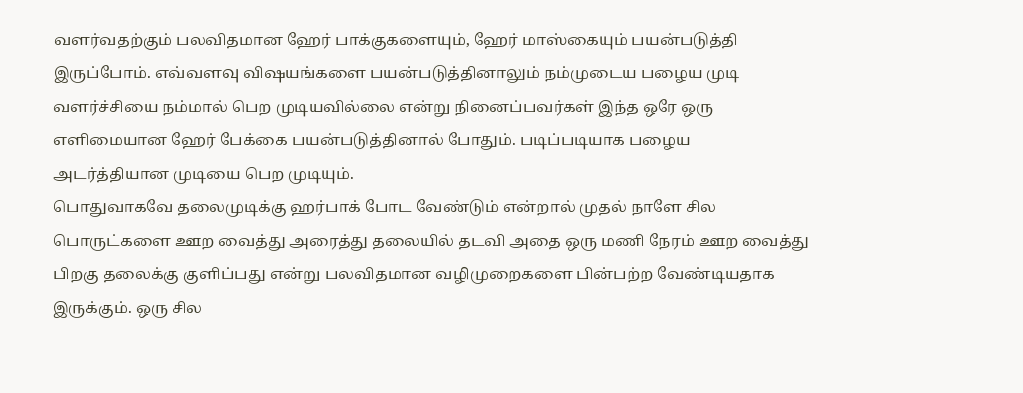வளர்வதற்கும் பலவிதமான ஹேர் பாக்குகளையும், ஹேர் மாஸ்கையும் பயன்படுத்தி இருப்போம். எவ்வளவு விஷயங்களை பயன்படுத்தினாலும் நம்முடைய பழைய முடி வளர்ச்சியை நம்மால் பெற முடியவில்லை என்று நினைப்பவர்கள் இந்த ஒரே ஒரு எளிமையான ஹேர் பேக்கை பயன்படுத்தினால் போதும். படிப்படியாக பழைய அடர்த்தியான முடியை பெற முடியும்.
பொதுவாகவே தலைமுடிக்கு ஹர்பாக் போட வேண்டும் என்றால் முதல் நாளே சில பொருட்களை ஊற வைத்து அரைத்து தலையில் தடவி அதை ஒரு மணி நேரம் ஊற வைத்து பிறகு தலைக்கு குளிப்பது என்று பலவிதமான வழிமுறைகளை பின்பற்ற வேண்டியதாக இருக்கும். ஒரு சில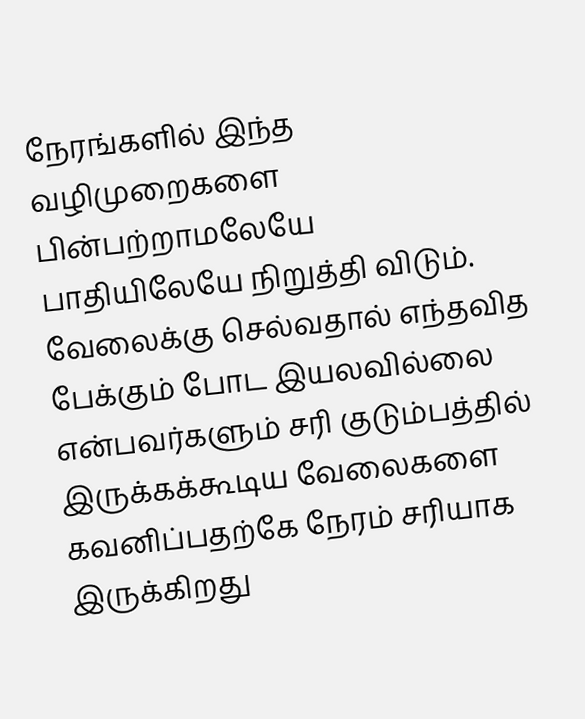நேரங்களில் இந்த வழிமுறைகளை பின்பற்றாமலேயே பாதியிலேயே நிறுத்தி விடும். வேலைக்கு செல்வதால் எந்தவித பேக்கும் போட இயலவில்லை என்பவர்களும் சரி குடும்பத்தில் இருக்கக்கூடிய வேலைகளை கவனிப்பதற்கே நேரம் சரியாக இருக்கிறது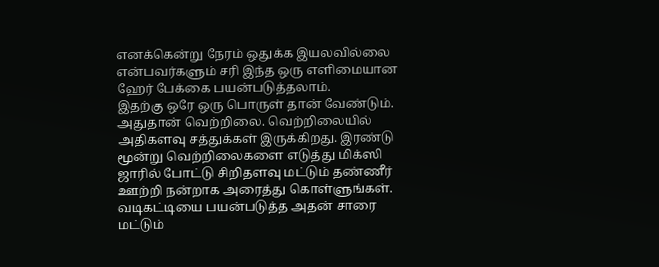எனக்கென்று நேரம் ஒதுக்க இயலவில்லை என்பவர்களும் சரி இந்த ஒரு எளிமையான ஹேர் பேக்கை பயன்படுத்தலாம்.
இதற்கு ஒரே ஒரு பொருள் தான் வேண்டும். அதுதான் வெற்றிலை. வெற்றிலையில் அதிகளவு சத்துக்கள் இருக்கிறது. இரண்டு மூன்று வெற்றிலைகளை எடுத்து மிக்ஸி ஜாரில் போட்டு சிறிதளவு மட்டும் தண்ணீர் ஊற்றி நன்றாக அரைத்து கொள்ளுங்கள். வடிகட்டியை பயன்படுத்த அதன் சாரை மட்டும்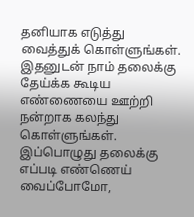தனியாக எடுத்து வைத்துக் கொள்ளுங்கள். இதனுடன் நாம் தலைக்கு தேய்க்க கூடிய எண்ணையை ஊற்றி நன்றாக கலந்து கொள்ளுங்கள். இப்பொழுது தலைக்கு எப்படி எண்ணெய் வைப்போமோ,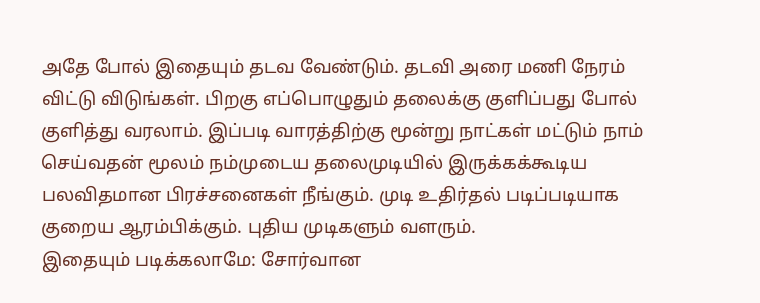அதே போல் இதையும் தடவ வேண்டும். தடவி அரை மணி நேரம் விட்டு விடுங்கள். பிறகு எப்பொழுதும் தலைக்கு குளிப்பது போல் குளித்து வரலாம். இப்படி வாரத்திற்கு மூன்று நாட்கள் மட்டும் நாம் செய்வதன் மூலம் நம்முடைய தலைமுடியில் இருக்கக்கூடிய பலவிதமான பிரச்சனைகள் நீங்கும். முடி உதிர்தல் படிப்படியாக குறைய ஆரம்பிக்கும். புதிய முடிகளும் வளரும்.
இதையும் படிக்கலாமே: சோர்வான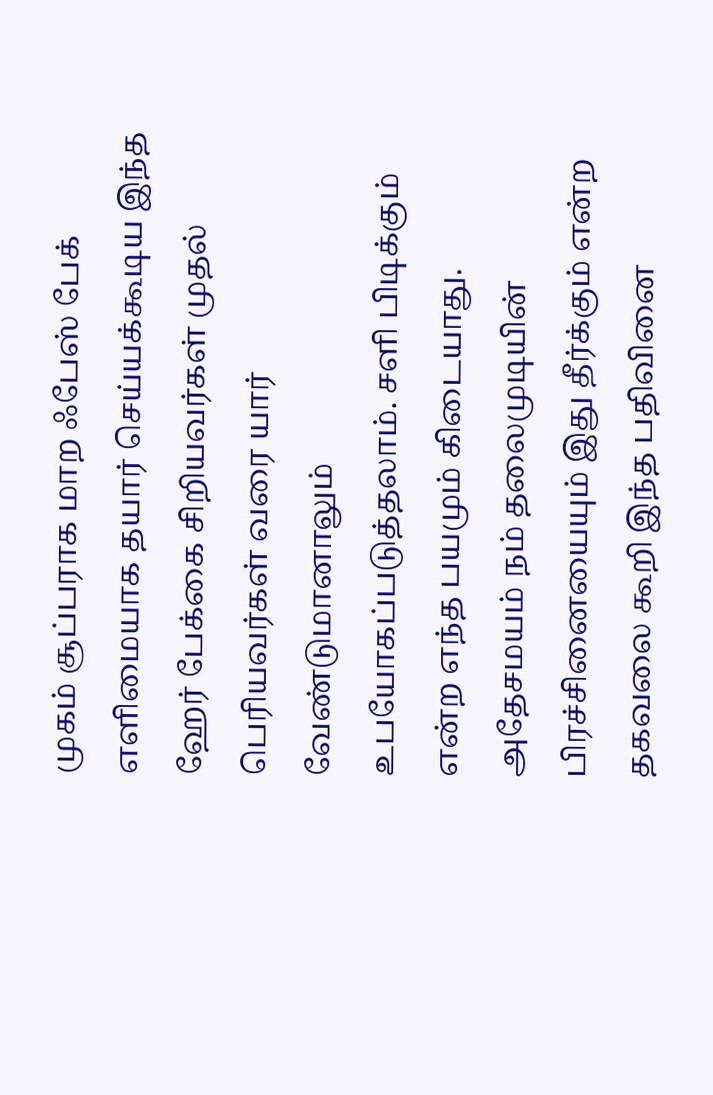முகம் சூப்பராக மாற ஃபேஸ் பேக்
எளிமையாக தயார் செய்யக்கூடிய இந்த ஹேர் பேக்கை சிறியவர்கள் முதல் பெரியவர்கள் வரை யார் வேண்டுமானாலும் உபயோகப்படுத்தலாம். சளி பிடிக்கும் என்ற எந்த பயமும் கிடையாது. அதேசமயம் நம் தலைமுடியின் பிரச்சினையையும் இது தீர்க்கும் என்ற தகவலை கூறி இந்த பதிவினை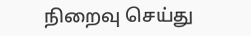நிறைவு செய்து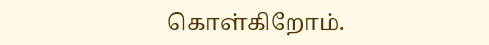கொள்கிறோம்.